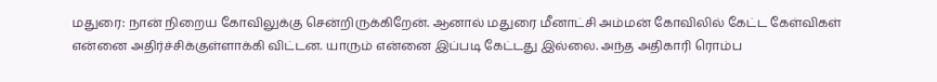மதுரை: நான் நிறைய கோவிலுக்கு சென்றிருக்கிறேன். ஆனால் மதுரை மீனாட்சி அம்மன் கோவிலில் கேட்ட கேள்விகள் என்னை அதிர்ச்சிக்குள்ளாக்கி விட்டன. யாரும் என்னை இப்படி கேட்டது இல்லை. அந்த அதிகாரி ரொம்ப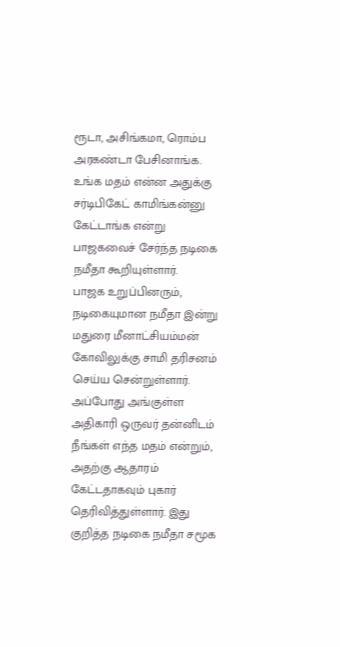ரூடா, அசிங்கமா, ரொம்ப அரகண்டா பேசினாங்க. உங்க மதம் என்ன அதுக்கு சர்டிபிகேட் காமிங்கன்னு கேட்டாங்க என்று பாஜகவைச் சேர்ந்த நடிகை நமீதா கூறியுள்ளார்.
பாஜக உறுப்பினரும், நடிகையுமான நமீதா இன்று மதுரை மீனாட்சியம்மன் கோவிலுக்கு சாமி தரிசனம் செய்ய சென்றுள்ளார். அப்போது அங்குள்ள அதிகாரி ஒருவர் தன்னிடம் நீங்கள் எந்த மதம் என்றும், அதற்கு ஆதாரம் கேட்டதாகவும் புகார் தெரிவித்துள்ளார். இது குறித்த நடிகை நமீதா சமூக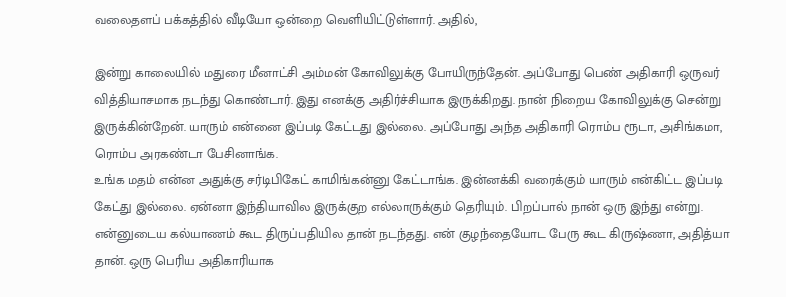வலைதளப் பக்கத்தில் வீடியோ ஒன்றை வெளியிட்டுள்ளார். அதில்,

இன்று காலையில் மதுரை மீனாட்சி அம்மன் கோவிலுக்கு போயிருந்தேன். அப்போது பெண் அதிகாரி ஒருவர் வித்தியாசமாக நடந்து கொண்டார். இது எனக்கு அதிர்ச்சியாக இருக்கிறது. நான் நிறைய கோவிலுக்கு சென்று இருக்கின்றேன். யாரும் என்னை இப்படி கேட்டது இல்லை. அப்போது அந்த அதிகாரி ரொம்ப ரூடா, அசிங்கமா, ரொம்ப அரகண்டா பேசினாங்க.
உங்க மதம் என்ன அதுக்கு சர்டிபிகேட் காமிங்கன்னு கேட்டாங்க. இன்னக்கி வரைக்கும் யாரும் என்கிட்ட இப்படி கேட்து இல்லை. ஏன்னா இந்தியாவில இருக்குற எல்லாருக்கும் தெரியும். பிறப்பால் நான் ஒரு இந்து என்று. என்னுடைய கல்யாணம் கூட திருப்பதியில தான் நடந்தது. என் குழந்தையோட பேரு கூட கிருஷ்ணா, அதித்யா தான். ஒரு பெரிய அதிகாரியாக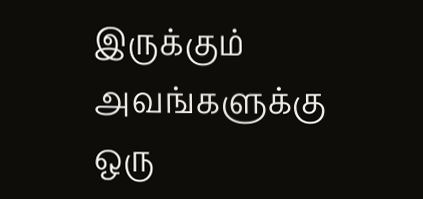இருக்கும் அவங்களுக்கு ஒரு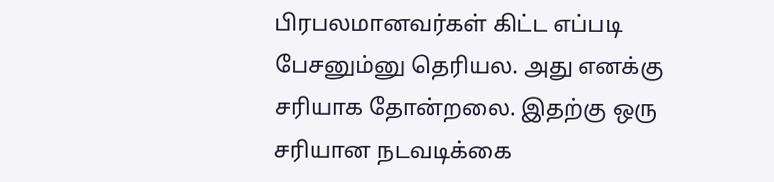பிரபலமானவர்கள் கிட்ட எப்படி பேசனும்னு தெரியல. அது எனக்கு சரியாக தோன்றலை. இதற்கு ஒரு சரியான நடவடிக்கை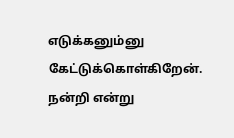எடுக்கனும்னு கேட்டுக்கொள்கிறேன். நன்றி என்று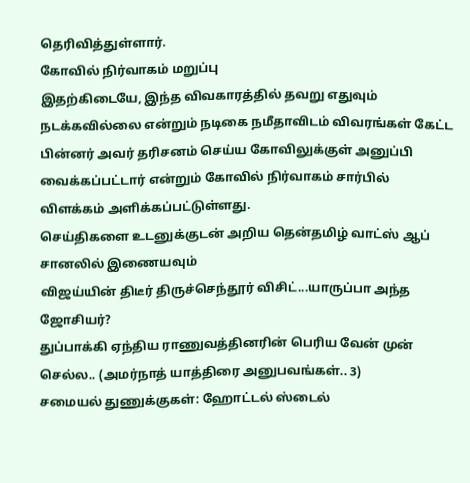தெரிவித்துள்ளார்.
கோவில் நிர்வாகம் மறுப்பு
இதற்கிடையே, இந்த விவகாரத்தில் தவறு எதுவும் நடக்கவில்லை என்றும் நடிகை நமீதாவிடம் விவரங்கள் கேட்ட பின்னர் அவர் தரிசனம் செய்ய கோவிலுக்குள் அனுப்பி வைக்கப்பட்டார் என்றும் கோவில் நிர்வாகம் சார்பில் விளக்கம் அளிக்கப்பட்டுள்ளது.
செய்திகளை உடனுக்குடன் அறிய தென்தமிழ் வாட்ஸ் ஆப் சானலில் இணையவும்
விஜய்யின் திடீர் திருச்செந்தூர் விசிட்...யாருப்பா அந்த ஜோசியர்?
துப்பாக்கி ஏந்திய ராணுவத்தினரின் பெரிய வேன் முன் செல்ல.. (அமர்நாத் யாத்திரை அனுபவங்கள்.. 3)
சமையல் துணுக்குகள்: ஹோட்டல் ஸ்டைல்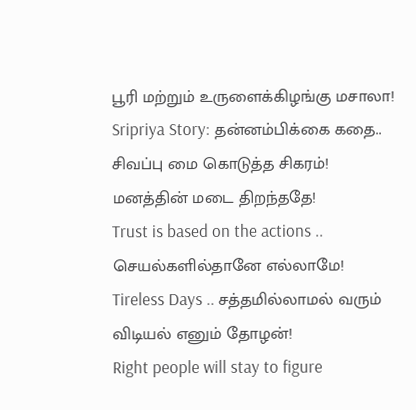பூரி மற்றும் உருளைக்கிழங்கு மசாலா!
Sripriya Story: தன்னம்பிக்கை கதை.. சிவப்பு மை கொடுத்த சிகரம்!
மனத்தின் மடை திறந்ததே!
Trust is based on the actions .. செயல்களில்தானே எல்லாமே!
Tireless Days .. சத்தமில்லாமல் வரும் விடியல் எனும் தோழன்!
Right people will stay to figure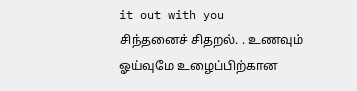it out with you
சிந்தனைச் சிதறல். . உணவும் ஓய்வுமே உழைப்பிற்கான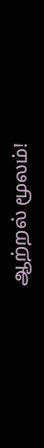ஆற்றல் மூலம்!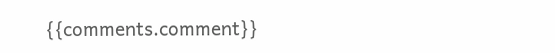{{comments.comment}}